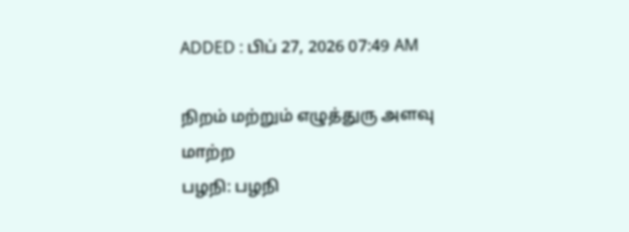ADDED : பிப் 27, 2026 07:49 AM

நிறம் மற்றும் எழுத்துரு அளவு மாற்ற
பழநி: பழநி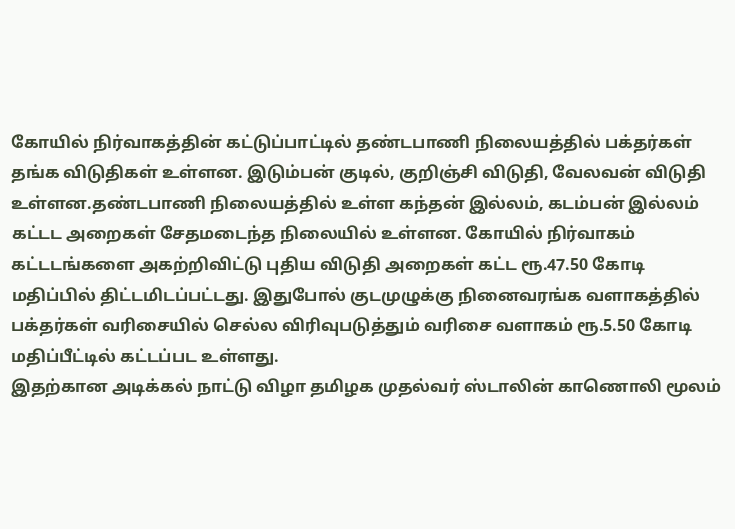கோயில் நிர்வாகத்தின் கட்டுப்பாட்டில் தண்டபாணி நிலையத்தில் பக்தர்கள் தங்க விடுதிகள் உள்ளன. இடும்பன் குடில், குறிஞ்சி விடுதி, வேலவன் விடுதி உள்ளன.தண்டபாணி நிலையத்தில் உள்ள கந்தன் இல்லம், கடம்பன் இல்லம் கட்டட அறைகள் சேதமடைந்த நிலையில் உள்ளன. கோயில் நிர்வாகம் கட்டடங்களை அகற்றிவிட்டு புதிய விடுதி அறைகள் கட்ட ரூ.47.50 கோடி மதிப்பில் திட்டமிடப்பட்டது. இதுபோல் குடமுழுக்கு நினைவரங்க வளாகத்தில் பக்தர்கள் வரிசையில் செல்ல விரிவுபடுத்தும் வரிசை வளாகம் ரூ.5.50 கோடி மதிப்பீட்டில் கட்டப்பட உள்ளது.
இதற்கான அடிக்கல் நாட்டு விழா தமிழக முதல்வர் ஸ்டாலின் காணொலி மூலம்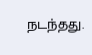நடந்தது.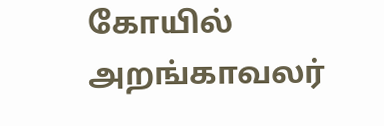கோயில் அறங்காவலர்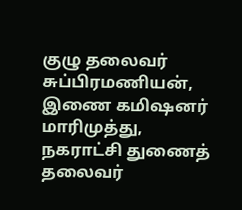குழு தலைவர் சுப்பிரமணியன், இணை கமிஷனர் மாரிமுத்து, நகராட்சி துணைத் தலைவர்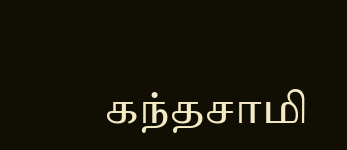கந்தசாமி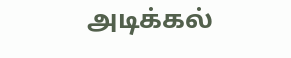அடிக்கல்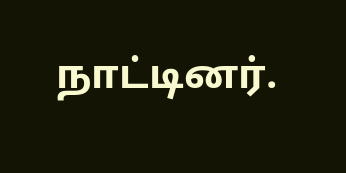நாட்டினர்.